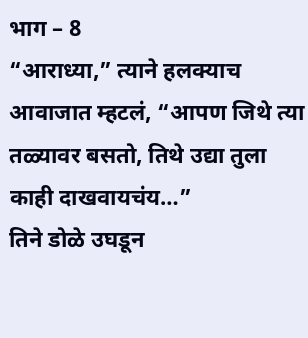भाग – 8
“आराध्या,” त्याने हलक्याच आवाजात म्हटलं, “आपण जिथे त्या तळ्यावर बसतो, तिथे उद्या तुला काही दाखवायचंय…”
तिने डोळे उघडून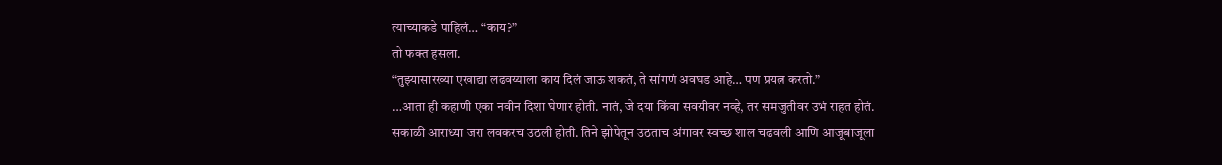त्याच्याकडे पाहिलं… “काय?”
तो फक्त हसला.
“तुझ्यासारख्या एखाद्या लढवय्याला काय दिलं जाऊ शकतं, ते सांगणं अवघड आहे… पण प्रयत्न करतो.”
…आता ही कहाणी एका नवीन दिशा घेणार होती. नातं, जे दया किंवा सवयीवर नव्हे, तर समजुतीवर उभं राहत होतं.
सकाळी आराध्या जरा लवकरच उठली होती. तिने झोपेतून उठताच अंगावर स्वच्छ शाल चढवली आणि आजूबाजूला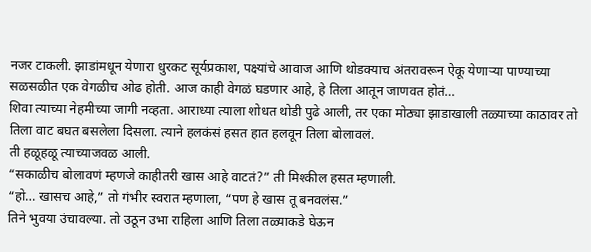नजर टाकली. झाडांमधून येणारा धुरकट सूर्यप्रकाश, पक्ष्यांचे आवाज आणि थोडक्याच अंतरावरून ऐकू येणाऱ्या पाण्याच्या सळसळीत एक वेगळीच ओढ होती. आज काही वेगळं घडणार आहे, हे तिला आतून जाणवत होतं…
शिवा त्याच्या नेहमीच्या जागी नव्हता. आराध्या त्याला शोधत थोडी पुढे आली, तर एका मोठ्या झाडाखाली तळ्याच्या काठावर तो तिला वाट बघत बसलेला दिसला. त्याने हलकंसं हसत हात हलवून तिला बोलावलं.
ती हळूहळू त्याच्याजवळ आली.
“सकाळीच बोलावणं म्हणजे काहीतरी खास आहे वाटतं?” ती मिश्कील हसत म्हणाली.
“हो… खासच आहे,” तो गंभीर स्वरात म्हणाला, “पण हे खास तू बनवलंस.”
तिने भुवया उंचावल्या. तो उठून उभा राहिला आणि तिला तळ्याकडे घेऊन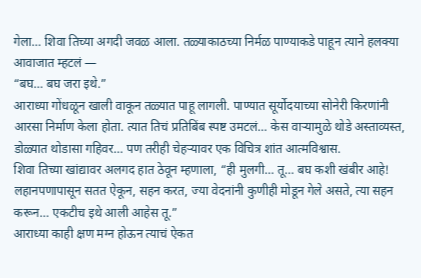गेला… शिवा तिच्या अगदी जवळ आला. तळ्याकाठच्या निर्मळ पाण्याकडे पाहून त्याने हलक्या आवाजात म्हटलं —
“बघ… बघ जरा इथे.”
आराध्या गोंधळून खाली वाकून तळ्यात पाहू लागली. पाण्यात सूर्योदयाच्या सोनेरी किरणांनी आरसा निर्माण केला होता. त्यात तिचं प्रतिबिंब स्पष्ट उमटलं… केस वाऱ्यामुळे थोडे अस्ताव्यस्त, डोळ्यात थोडासा गहिवर… पण तरीही चेहऱ्यावर एक विचित्र शांत आत्मविश्वास.
शिवा तिच्या खांद्यावर अलगद हात ठेवून म्हणाला, “ही मुलगी… तू… बघ कशी खंबीर आहे! लहानपणापासून सतत ऐकून, सहन करत, ज्या वेदनांनी कुणीही मोडून गेले असते, त्या सहन करून… एकटीच इथे आली आहेस तू.”
आराध्या काही क्षण मग्न होऊन त्याचं ऐकत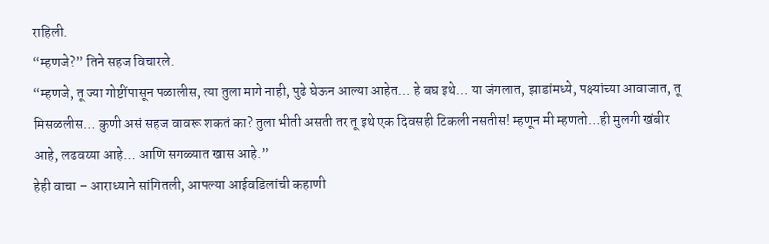राहिली.
“म्हणजे?” तिने सहज विचारले.
“म्हणजे, तू ज्या गोष्टींपासून पळालीस, त्या तुला मागे नाही, पुढे घेऊन आल्या आहेत… हे बघ इथे… या जंगलात, झाडांमध्ये, पक्ष्यांच्या आवाजात, तू मिसळलीस… कुणी असं सहज वावरू शकतं का? तुला भीती असती तर तू इथे एक दिवसही टिकली नसतीस! म्हणून मी म्हणतो…ही मुलगी खंबीर आहे, लढवय्या आहे… आणि सगळ्यात खास आहे.”
हेही वाचा – आराध्याने सांगितली, आपल्या आईवडिलांची कहाणी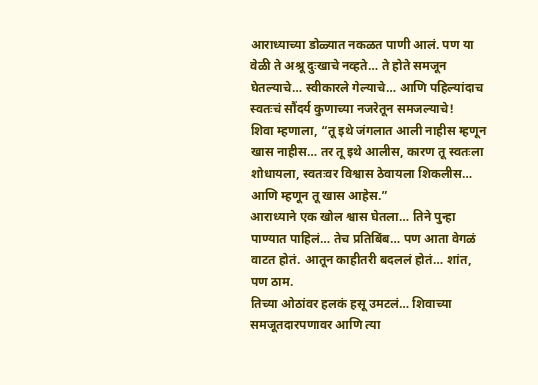आराध्याच्या डोळ्यात नकळत पाणी आलं. पण या वेळी ते अश्रू दुःखाचे नव्हते… ते होते समजून घेतल्याचे… स्वीकारले गेल्याचे… आणि पहिल्यांदाच स्वतःचं सौंदर्य कुणाच्या नजरेतून समजल्याचे!
शिवा म्हणाला, “तू इथे जंगलात आली नाहीस म्हणून खास नाहीस… तर तू इथे आलीस, कारण तू स्वतःला शोधायला, स्वतःवर विश्वास ठेवायला शिकलीस… आणि म्हणून तू खास आहेस.”
आराध्याने एक खोल श्वास घेतला… तिने पुन्हा पाण्यात पाहिलं… तेच प्रतिबिंब… पण आता वेगळं वाटत होतं. आतून काहीतरी बदललं होतं… शांत, पण ठाम.
तिच्या ओठांवर हलकं हसू उमटलं… शिवाच्या समजूतदारपणावर आणि त्या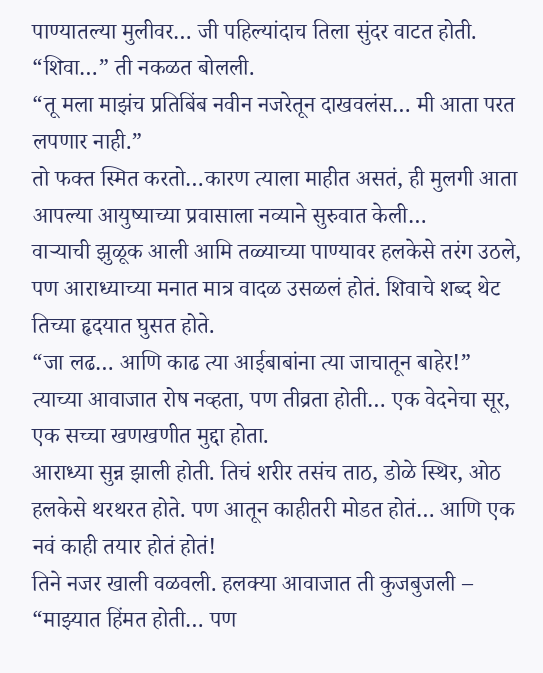पाण्यातल्या मुलीवर… जी पहिल्यांदाच तिला सुंदर वाटत होती.
“शिवा…” ती नकळत बोलली.
“तू मला माझंच प्रतिबिंब नवीन नजरेतून दाखवलंस… मी आता परत लपणार नाही.”
तो फक्त स्मित करतो…कारण त्याला माहीत असतं, ही मुलगी आता आपल्या आयुष्याच्या प्रवासाला नव्याने सुरुवात केली…
वाऱ्याची झुळूक आली आमि तळ्याच्या पाण्यावर हलकेसे तरंग उठले, पण आराध्याच्या मनात मात्र वादळ उसळलं होतं. शिवाचे शब्द थेट तिच्या हृदयात घुसत होते.
“जा लढ… आणि काढ त्या आईबाबांना त्या जाचातून बाहेर!”
त्याच्या आवाजात रोष नव्हता, पण तीव्रता होती… एक वेदनेचा सूर, एक सच्चा खणखणीत मुद्दा होता.
आराध्या सुन्न झाली होती. तिचं शरीर तसंच ताठ, डोळे स्थिर, ओठ हलकेसे थरथरत होते. पण आतून काहीतरी मोडत होतं… आणि एक नवं काही तयार होतं होतं!
तिने नजर खाली वळवली. हलक्या आवाजात ती कुजबुजली – “माझ्यात हिंमत होती… पण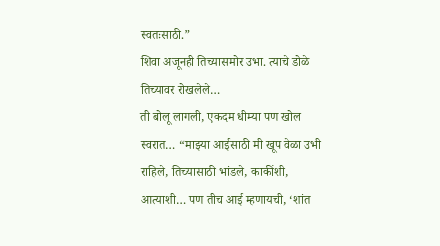स्वतःसाठी.”
शिवा अजूनही तिच्यासमोर उभा. त्याचे डोळे तिच्यावर रोखलेले…
ती बोलू लागली, एकदम धीम्या पण खोल स्वरात… “माझ्या आईसाठी मी खूप वेळा उभी राहिले, तिच्यासाठी भांडले, काकींशी, आत्याशी… पण तीच आई म्हणायची, ‘शांत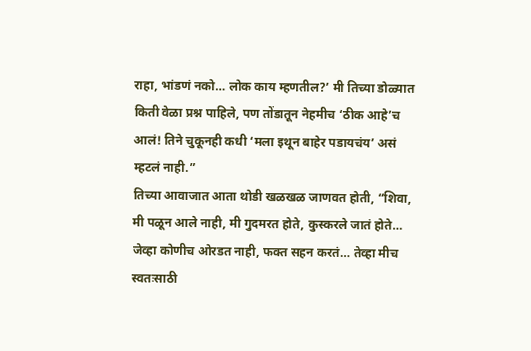राहा, भांडणं नको… लोक काय म्हणतील?’ मी तिच्या डोळ्यात किती वेळा प्रश्न पाहिले, पण तोंडातून नेहमीच ‘ठीक आहे’च आलं! तिने चुकूनही कधी ‘मला इथून बाहेर पडायचंय’ असं म्हटलं नाही.”
तिच्या आवाजात आता थोडी खळखळ जाणवत होती, “शिवा, मी पळून आले नाही, मी गुदमरत होते, कुस्करले जातं होते… जेव्हा कोणीच ओरडत नाही, फक्त सहन करतं… तेव्हा मीच स्वतःसाठी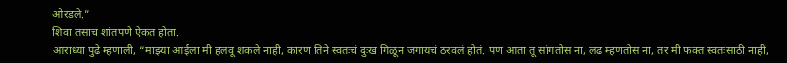ओरडले.”
शिवा तसाच शांतपणे ऐकत होता.
आराध्या पुढे म्हणाली, “माझ्या आईला मी हलवू शकले नाही, कारण तिने स्वतःचं दुःख गिळून जगायचं ठरवलं होतं. पण आता तू सांगतोस ना, लढ म्हणतोस ना, तर मी फक्त स्वतःसाठी नाही,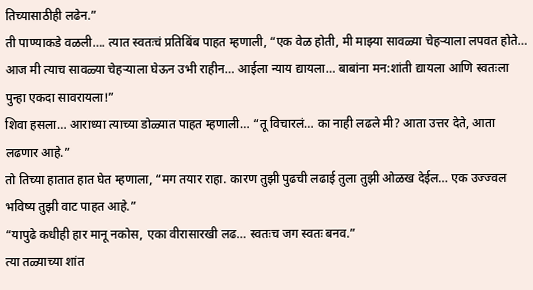तिच्यासाठीही लढेन.”
ती पाण्याकडे वळली…. त्यात स्वतःचं प्रतिबिंब पाहत म्हणाली, “एक वेळ होती, मी माझ्या सावळ्या चेहऱ्याला लपवत होते… आज मी त्याच सावळ्या चेहऱ्याला घेऊन उभी राहीन… आईला न्याय द्यायला… बाबांना मन:शांती द्यायला आणि स्वतःला पुन्हा एकदा सावरायला!”
शिवा हसला… आराध्या त्याच्या डोळ्यात पाहत म्हणाली… “तू विचारलं… का नाही लढले मी? आता उत्तर देते, आता लढणार आहे.”
तो तिच्या हातात हात घेत म्हणाला, “मग तयार राहा. कारण तुझी पुढची लढाई तुला तुझी ओळख देईल… एक उज्ज्वल भविष्य तुझी वाट पाहत आहे.”
“यापुढे कधीही हार मानू नकोस, एका वीरासारखी लढ… स्वतःच जग स्वतः बनव.”
त्या तळ्याच्या शांत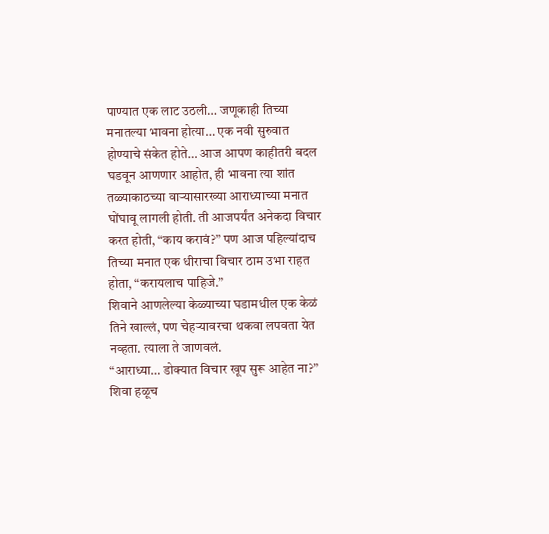पाण्यात एक लाट उठली… जणूकाही तिच्या मनातल्या भावना होत्या… एक नवी सुरुवात होण्याचे संकेत होते… आज आपण काहीतरी बदल घडवून आणणार आहोत, ही भावना त्या शांत तळ्याकाठच्या वाऱ्यासारख्या आराध्याच्या मनात घोंघावू लागली होती. ती आजपर्यंत अनेकदा विचार करत होती, “काय करावं?” पण आज पहिल्यांदाच तिच्या मनात एक धीराचा विचार ठाम उभा राहत होता, “करायलाच पाहिजे.”
शिवाने आणलेल्या केळ्याच्या घडामधील एक केळं तिने खाल्लं, पण चेहऱ्यावरचा थकवा लपवता येत नव्हता. त्याला ते जाणवलं.
“आराध्या… डोक्यात विचार खूप सुरू आहेत ना?” शिवा हळूच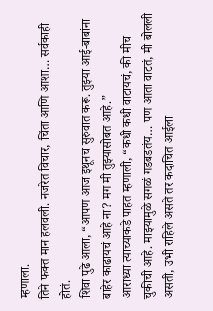म्हणाला.
तिने फक्त मान हलवली. नजरेत विचार, चिंता आणि आशा… सर्वकाही होतं.
शिवा पुढे आला, “आपण आज इथूनच सुरुवात करू. तुझ्या आई-बाबांना बाहेर काढायचं आहे ना? मग मी तुझ्यासोबत आहे.”
आराध्या त्याच्याकडे पाहत म्हणाली, “कधी कधी वाटायचं, की मीच चुकीची आहे. माझ्यामुळे सगळं गडबडतंय… पण आता वाटतं, मी बोलली असती, उभी राहिले असते तर कदाचित आईला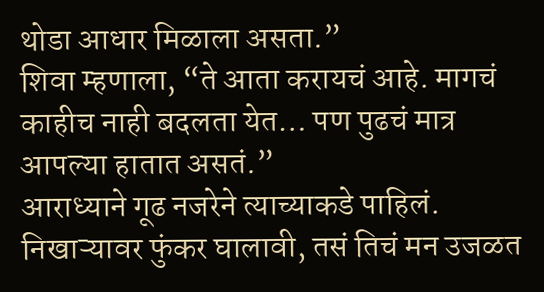थोडा आधार मिळाला असता.”
शिवा म्हणाला, “ते आता करायचं आहे. मागचं काहीच नाही बदलता येत… पण पुढचं मात्र आपल्या हातात असतं.”
आराध्याने गूढ नजरेने त्याच्याकडे पाहिलं. निखाऱ्यावर फुंकर घालावी, तसं तिचं मन उजळत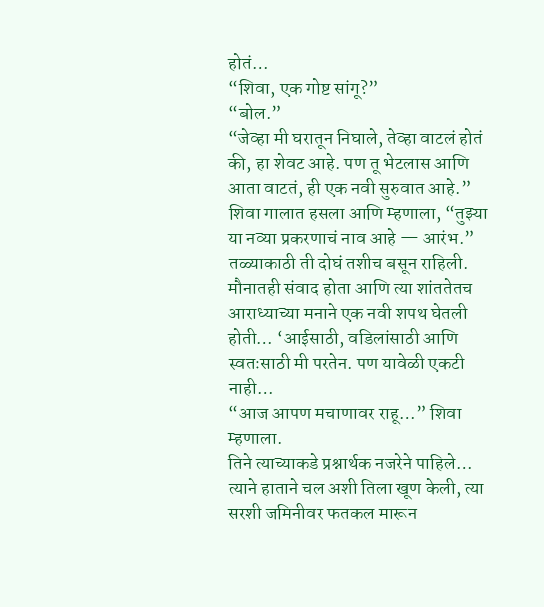होतं…
“शिवा, एक गोष्ट सांगू?”
“बोल.”
“जेव्हा मी घरातून निघाले, तेव्हा वाटलं होतं की, हा शेवट आहे. पण तू भेटलास आणि आता वाटतं, ही एक नवी सुरुवात आहे.”
शिवा गालात हसला आणि म्हणाला, “तुझ्या या नव्या प्रकरणाचं नाव आहे — आरंभ.”
तळ्याकाठी ती दोघं तशीच बसून राहिली. मौनातही संवाद होता आणि त्या शांततेतच आराध्याच्या मनाने एक नवी शपथ घेतली होती… ‘आईसाठी, वडिलांसाठी आणि स्वतःसाठी मी परतेन. पण यावेळी एकटी नाही…
“आज आपण मचाणावर राहू…” शिवा म्हणाला.
तिने त्याच्याकडे प्रश्नार्थक नजरेने पाहिले… त्याने हाताने चल अशी तिला खूण केली, त्या सरशी जमिनीवर फतकल मारून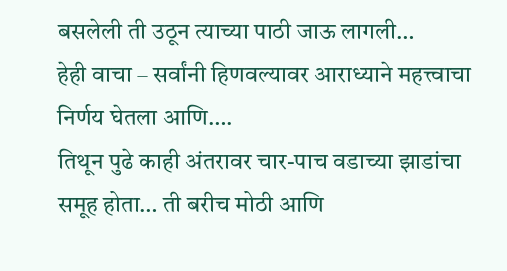बसलेली ती उठून त्याच्या पाठी जाऊ लागली…
हेही वाचा – सर्वांनी हिणवल्यावर आराध्याने महत्त्वाचा निर्णय घेतला आणि….
तिथून पुढे काही अंतरावर चार-पाच वडाच्या झाडांचा समूह होता… ती बरीच मोठी आणि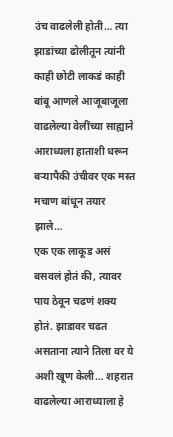उंच वाढलेली होती… त्या झाडांच्या ढोलीतून त्यांनी काही छोटी लाकडं काही बांबू आणले आजूबाजूला वाढलेल्या वेलींच्या साह्याने आराध्यला हाताशी धरून बऱ्यापैकी उंचीवर एक मस्त मचाण बांधून तयार झाले…
एक एक लाकूड असं बसवलं होतं की, त्यावर पाय ठेवून चढणं शक्य होतं. झाडावर चढत असताना त्याने तिला वर ये अशी खूण केली… शहरात वाढलेल्या आराध्याला हे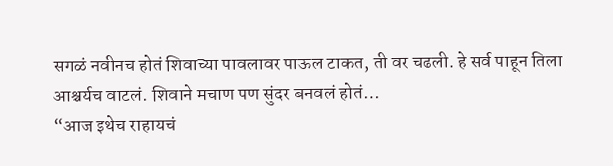सगळं नवीनच होतं शिवाच्या पावलावर पाऊल टाकत, ती वर चढली. हे सर्व पाहून तिला आश्चर्यच वाटलं. शिवाने मचाण पण सुंदर बनवलं होतं…
“आज इथेच राहायचं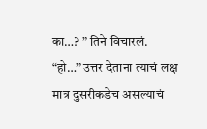का…? ” तिने विचारलं.
“हो…” उत्तर देताना त्याचं लक्ष मात्र दुसरीकडेच असल्याचं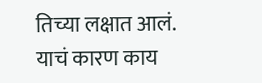तिच्या लक्षात आलं.
याचं कारण काय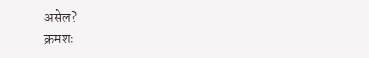असेल?
क्रमशः